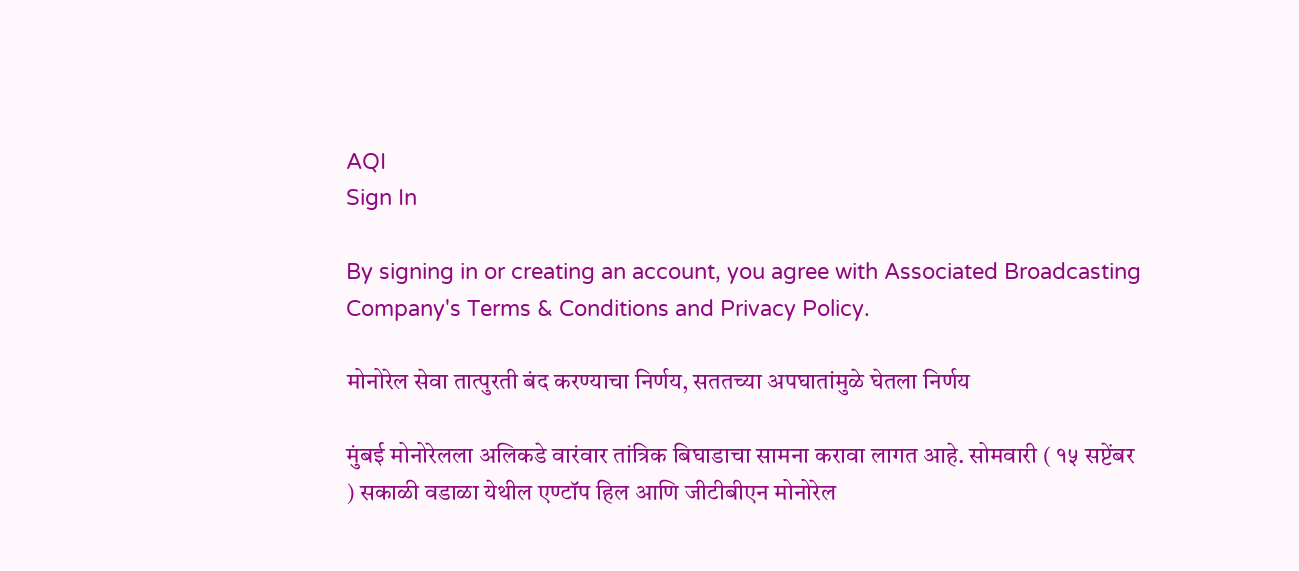AQI
Sign In

By signing in or creating an account, you agree with Associated Broadcasting Company's Terms & Conditions and Privacy Policy.

मोनोरेल सेवा तात्पुरती बंद करण्याचा निर्णय, सततच्या अपघातांमुळे घेतला निर्णय

मुंबई मोनोरेलला अलिकडे वारंवार तांत्रिक बिघाडाचा सामना करावा लागत आहे. सोमवारी ( १५ सप्टेंबर ) सकाळी वडाळा येथील एण्टॉप हिल आणि जीटीबीएन मोनोरेल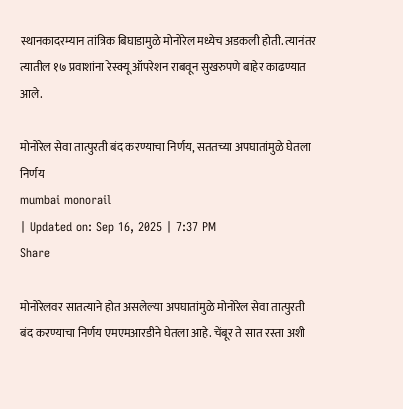स्थानकादरम्यान तांत्रिक बिघाडामुळे मोनोरेल मध्येच अडकली होती. त्यानंतर त्यातील १७ प्रवाशांना रेस्क्यू ऑपरेशन राबवून सुखरुपणे बाहेर काढण्यात आले.

मोनोरेल सेवा तात्पुरती बंद करण्याचा निर्णय, सततच्या अपघातांमुळे घेतला निर्णय
mumbai monorail
| Updated on: Sep 16, 2025 | 7:37 PM
Share

मोनोरेलवर सातत्याने होत असलेल्या अपघातांमुळे मोनोरेल सेवा तात्पुरती बंद करण्याचा निर्णय एमएमआरडीने घेतला आहे. चेंबूर ते सात रस्ता अशी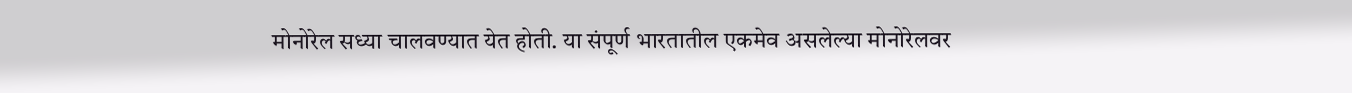मोनोरेल सध्या चालवण्यात येत होती. या संपूर्ण भारतातील एकमेव असलेल्या मोनोरेलवर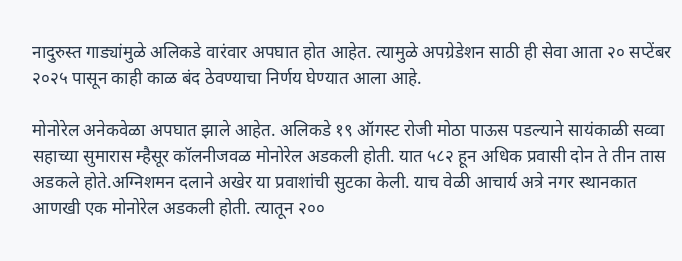नादुरुस्त गाड्यांमुळे अलिकडे वारंवार अपघात होत आहेत. त्यामुळे अपग्रेडेशन साठी ही सेवा आता २० सप्टेंबर २०२५ पासून काही काळ बंद ठेवण्याचा निर्णय घेण्यात आला आहे.

मोनोरेल अनेकवेळा अपघात झाले आहेत. अलिकडे १९ ऑगस्ट रोजी मोठा पाऊस पडल्याने सायंकाळी सव्वा सहाच्या सुमारास म्हैसूर कॉलनीजवळ मोनोरेल अडकली होती. यात ५८२ हून अधिक प्रवासी दोन ते तीन तास अडकले होते.अग्निशमन दलाने अखेर या प्रवाशांची सुटका केली. याच वेळी आचार्य अत्रे नगर स्थानकात आणखी एक मोनोरेल अडकली होती. त्यातून २००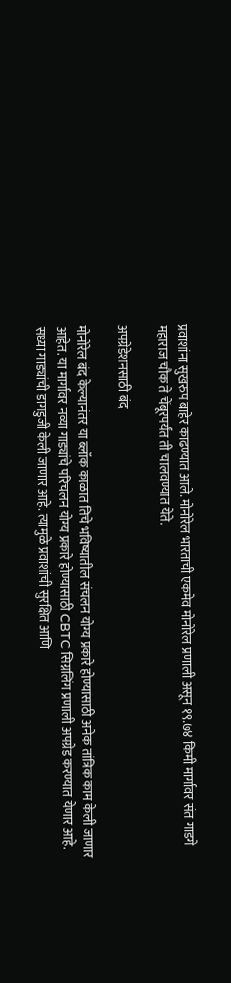प्रवाशांना सुखरुप बाहेर काढण्यात आले. मोनोरेल भारताची एकमेव मोनोरेल प्रणाली असून १९.७४ किमी मार्गावर संत गाडगे महाराज चौक ते चेंबूरपर्यंत ती चालवण्यात येते.

अपग्रेडेशनसाठी बंद

मोनोरेल बंद केल्यानंतर या ब्लॉक काळात तिचे भविष्यातील संचलन योग्य प्रकारे होण्यासाठी अनेक तांत्रिक काम केली जाणार आहेत. या मार्गावर नव्या गाड्यांचे परिचलन योग्य प्रकारे होण्यासाठी CBTC सिग्नलिंग प्रणाली अपग्रेड करण्यात येणार आहे. सध्या गाड्यांची डागडुजी केली जाणार आहे. त्यामुळे प्रवाशांची सुरक्षित आणि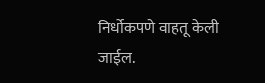निर्धोकपणे वाहतू केली जाईल.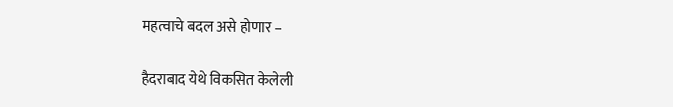महत्वाचे बदल असे होणार –

हैदराबाद येथे विकसित केलेली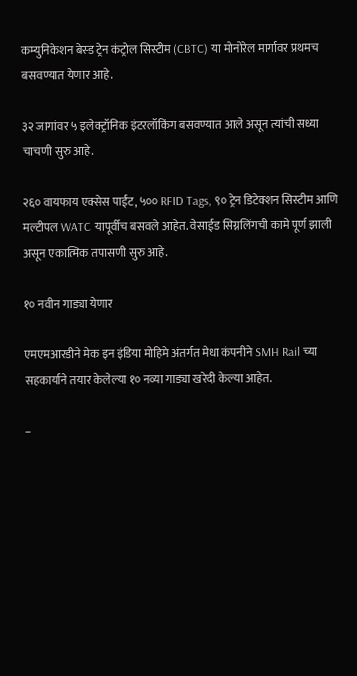कम्युनिकेशन बेस्ड ट्रेन कंट्रोल सिस्टीम (CBTC) या मोनोरेल मार्गावर प्रथमच बसवण्यात येणार आहे.

३२ जागांवर ५ इलेक्ट्रॉनिक इंटरलॉकिंग बसवण्यात आले असून त्यांची सध्या चाचणी सुरु आहे.

२६० वायफाय एक्सेस पाईंट, ५०० RFID Tags, ९० ट्रेन डिटेक्शन सिस्टीम आणि मल्टीपल WATC यापूर्वीच बसवले आहेत. वेसाईड सिग्नलिंगची कामे पूर्ण झाली असून एकात्मिक तपासणी सुरु आहे.

१० नवीन गाड्या येणार

एमएमआरडीने मेक इन इंडिया मोहिमे अंतर्गत मेधा कंपनीने SMH Rail च्या सहकार्याने तयार केलेल्या १० नव्या गाड्या खरेदी केल्या आहेत.

–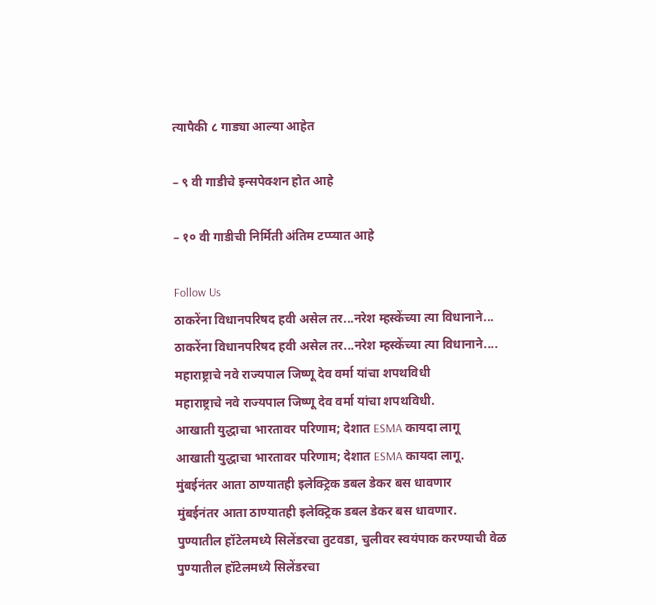त्यापैकी ८ गाड्या आल्या आहेत

– ९ वी गाडीचे इन्सपेक्शन होत आहे

– १० वी गाडीची निर्मिती अंतिम टप्प्यात आहे

Follow Us
ठाकरेंना विधानपरिषद हवी असेल तर...नरेश म्हस्केंच्या त्या विधानाने...
ठाकरेंना विधानपरिषद हवी असेल तर...नरेश म्हस्केंच्या त्या विधानाने....
महाराष्ट्राचे नवे राज्यपाल जिष्णू देव वर्मा यांचा शपथविधी
महाराष्ट्राचे नवे राज्यपाल जिष्णू देव वर्मा यांचा शपथविधी.
आखाती युद्धाचा भारतावर परिणाम; देशात ESMA कायदा लागू
आखाती युद्धाचा भारतावर परिणाम; देशात ESMA कायदा लागू.
मुंबईनंतर आता ठाण्यातही इलेक्ट्रिक डबल डेकर बस धावणार
मुंबईनंतर आता ठाण्यातही इलेक्ट्रिक डबल डेकर बस धावणार.
पुण्यातील हॉटेलमध्ये सिलेंडरचा तुटवडा, चुलीवर स्वयंपाक करण्याची वेळ
पुण्यातील हॉटेलमध्ये सिलेंडरचा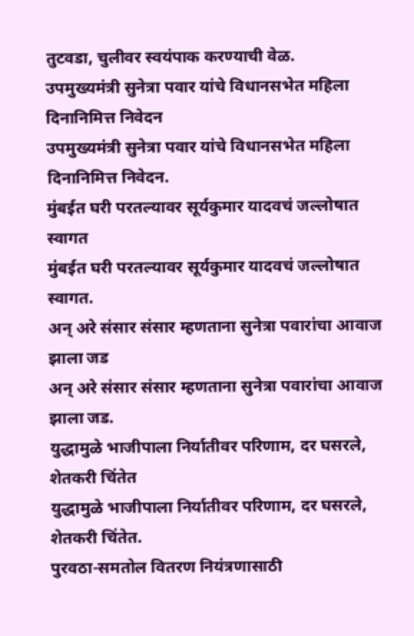तुटवडा, चुलीवर स्वयंपाक करण्याची वेळ.
उपमुख्यमंत्री सुनेत्रा पवार यांचे विधानसभेत महिला दिनानिमित्त निवेदन
उपमुख्यमंत्री सुनेत्रा पवार यांचे विधानसभेत महिला दिनानिमित्त निवेदन.
मुंबईत घरी परतल्यावर सूर्यकुमार यादवचं जल्लोषात स्वागत
मुंबईत घरी परतल्यावर सूर्यकुमार यादवचं जल्लोषात स्वागत.
अन् अरे संसार संसार म्हणताना सुनेत्रा पवारांचा आवाज झाला जड
अन् अरे संसार संसार म्हणताना सुनेत्रा पवारांचा आवाज झाला जड.
युद्धामुळे भाजीपाला निर्यातीवर परिणाम, दर घसरले, शेतकरी चिंतेत
युद्धामुळे भाजीपाला निर्यातीवर परिणाम, दर घसरले, शेतकरी चिंतेत.
पुरवठा-समतोल वितरण नियंत्रणासाठी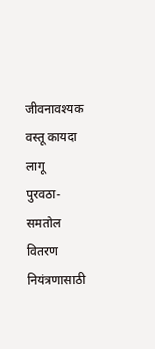जीवनावश्यक वस्तू कायदा लागू
पुरवठा-समतोल वितरण नियंत्रणासाठी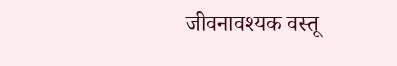जीवनावश्यक वस्तू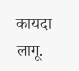कायदा लागू.